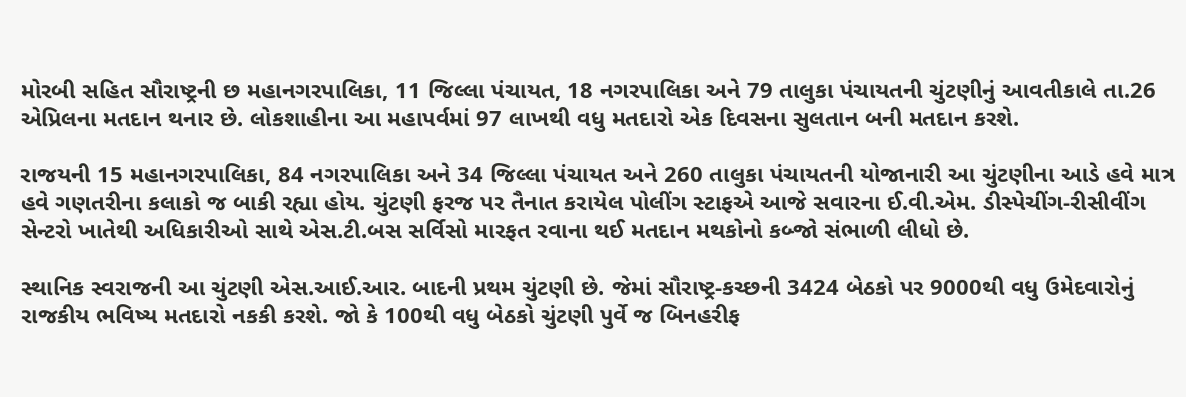મોરબી સહિત સૌરાષ્ટ્રની છ મહાનગરપાલિકા, 11 જિલ્લા પંચાયત, 18 નગરપાલિકા અને 79 તાલુકા પંચાયતની ચુંટણીનું આવતીકાલે તા.26 એપ્રિલના મતદાન થનાર છે. લોકશાહીના આ મહાપર્વમાં 97 લાખથી વધુ મતદારો એક દિવસના સુલતાન બની મતદાન કરશે.

રાજયની 15 મહાનગરપાલિકા, 84 નગરપાલિકા અને 34 જિલ્લા પંચાયત અને 260 તાલુકા પંચાયતની યોજાનારી આ ચુંટણીના આડે હવે માત્ર હવે ગણતરીના કલાકો જ બાકી રહ્યા હોય. ચુંટણી ફરજ પર તૈનાત કરાયેલ પોલીંગ સ્ટાફએ આજે સવારના ઈ.વી.એમ. ડીસ્પેચીંગ-રીસીવીંગ સેન્ટરો ખાતેથી અધિકારીઓ સાથે એસ.ટી.બસ સર્વિસો મારફત રવાના થઈ મતદાન મથકોનો કબ્જો સંભાળી લીધો છે.

સ્થાનિક સ્વરાજની આ ચુંટણી એસ.આઈ.આર. બાદની પ્રથમ ચુંટણી છે. જેમાં સૌરાષ્ટ્ર-કચ્છની 3424 બેઠકો પર 9000થી વધુ ઉમેદવારોનું રાજકીય ભવિષ્ય મતદારો નકકી કરશે. જો કે 100થી વધુ બેઠકો ચુંટણી પુર્વે જ બિનહરીફ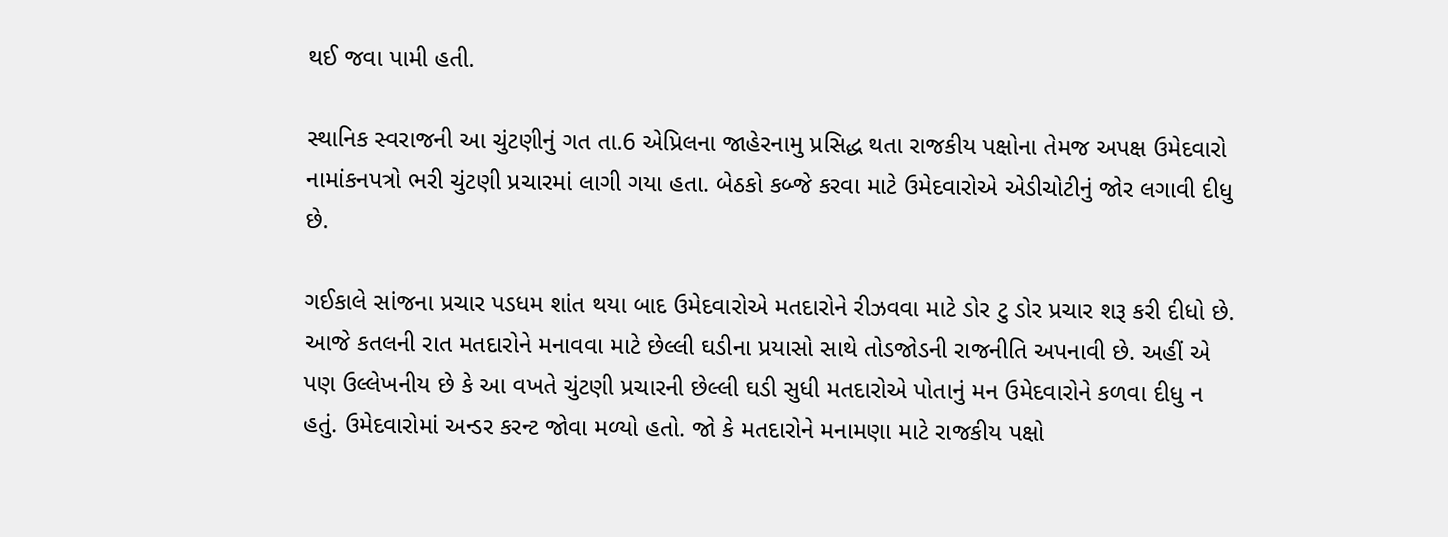થઈ જવા પામી હતી.

સ્થાનિક સ્વરાજની આ ચુંટણીનું ગત તા.6 એપ્રિલના જાહેરનામુ પ્રસિદ્ધ થતા રાજકીય પક્ષોના તેમજ અપક્ષ ઉમેદવારો નામાંકનપત્રો ભરી ચુંટણી પ્રચારમાં લાગી ગયા હતા. બેઠકો કબ્જે કરવા માટે ઉમેદવારોએ એડીચોટીનું જોર લગાવી દીધુ છે.

ગઈકાલે સાંજના પ્રચાર પડધમ શાંત થયા બાદ ઉમેદવારોએ મતદારોને રીઝવવા માટે ડોર ટુ ડોર પ્રચાર શરૂ કરી દીધો છે. આજે કતલની રાત મતદારોને મનાવવા માટે છેલ્લી ઘડીના પ્રયાસો સાથે તોડજોડની રાજનીતિ અપનાવી છે. અહીં એ પણ ઉલ્લેખનીય છે કે આ વખતે ચુંટણી પ્રચારની છેલ્લી ઘડી સુધી મતદારોએ પોતાનું મન ઉમેદવારોને કળવા દીધુ ન હતું. ઉમેદવારોમાં અન્ડર કરન્ટ જોવા મળ્યો હતો. જો કે મતદારોને મનામણા માટે રાજકીય પક્ષો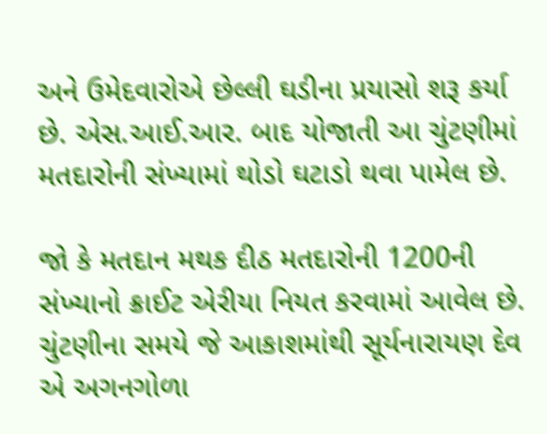અને ઉમેદવારોએ છેલ્લી ઘડીના પ્રયાસો શરૂ કર્યા છે. એસ.આઈ.આર. બાદ યોજાતી આ ચુંટણીમાં મતદારોની સંખ્યામાં થોડો ઘટાડો થવા પામેલ છે.

જો કે મતદાન મથક દીઠ મતદારોની 1200ની સંખ્યાનો ક્રાઈટ એરીયા નિયત કરવામાં આવેલ છે. ચુંટણીના સમયે જે આકાશમાંથી સૂર્યનારાયણ દેવ એ અગનગોળા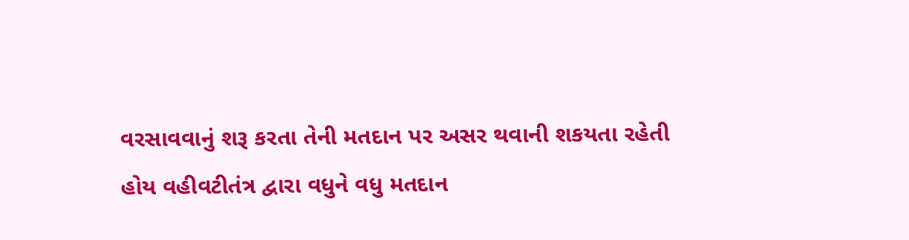વરસાવવાનું શરૂ કરતા તેની મતદાન પર અસર થવાની શકયતા રહેતી હોય વહીવટીતંત્ર દ્વારા વધુને વધુ મતદાન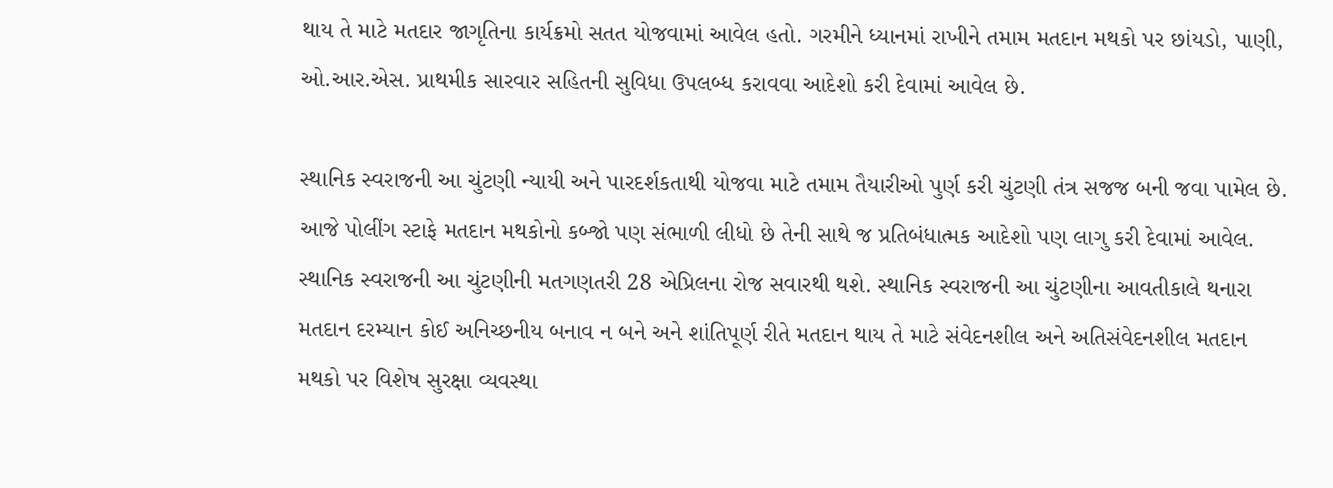થાય તે માટે મતદાર જાગૃતિના કાર્યક્રમો સતત યોજવામાં આવેલ હતો. ગરમીને ધ્યાનમાં રાખીને તમામ મતદાન મથકો પર છાંયડો, પાણી, ઓ.આર.એસ. પ્રાથમીક સારવાર સહિતની સુવિધા ઉપલબ્ધ કરાવવા આદેશો કરી દેવામાં આવેલ છે.

સ્થાનિક સ્વરાજની આ ચુંટણી ન્યાયી અને પારદર્શકતાથી યોજવા માટે તમામ તૈયારીઓ પુર્ણ કરી ચુંટણી તંત્ર સજજ બની જવા પામેલ છે. આજે પોલીંગ સ્ટાફે મતદાન મથકોનો કબ્જો પણ સંભાળી લીધો છે તેની સાથે જ પ્રતિબંધાત્મક આદેશો પણ લાગુ કરી દેવામાં આવેલ. સ્થાનિક સ્વરાજની આ ચુંટણીની મતગણતરી 28 એપ્રિલના રોજ સવારથી થશે. સ્થાનિક સ્વરાજની આ ચુંટણીના આવતીકાલે થનારા મતદાન દરમ્યાન કોઈ અનિચ્છનીય બનાવ ન બને અને શાંતિપૂર્ણ રીતે મતદાન થાય તે માટે સંવેદનશીલ અને અતિસંવેદનશીલ મતદાન મથકો પર વિશેષ સુરક્ષા વ્યવસ્થા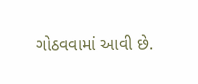ગોઠવવામાં આવી છે.